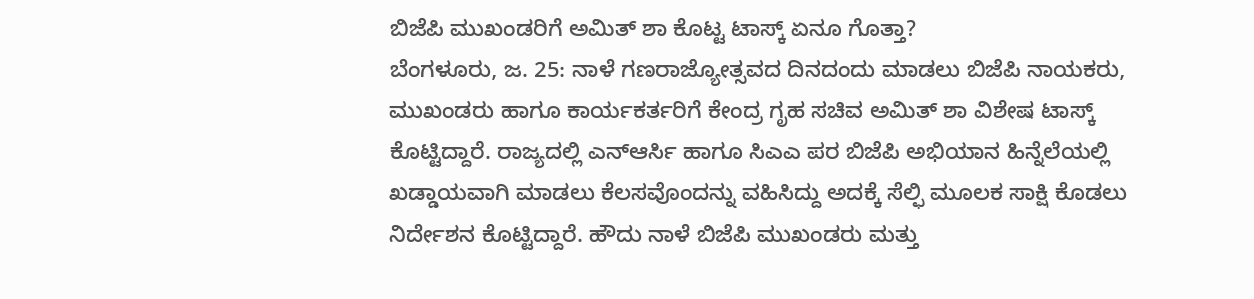ಬಿಜೆಪಿ ಮುಖಂಡರಿಗೆ ಅಮಿತ್ ಶಾ ಕೊಟ್ಟ ಟಾಸ್ಕ್ ಏನೂ ಗೊತ್ತಾ?
ಬೆಂಗಳೂರು, ಜ. 25: ನಾಳೆ ಗಣರಾಜ್ಯೋತ್ಸವದ ದಿನದಂದು ಮಾಡಲು ಬಿಜೆಪಿ ನಾಯಕರು, ಮುಖಂಡರು ಹಾಗೂ ಕಾರ್ಯಕರ್ತರಿಗೆ ಕೇಂದ್ರ ಗೃಹ ಸಚಿವ ಅಮಿತ್ ಶಾ ವಿಶೇಷ ಟಾಸ್ಕ್ ಕೊಟ್ಟಿದ್ದಾರೆ. ರಾಜ್ಯದಲ್ಲಿ ಎನ್ಆರ್ಸಿ ಹಾಗೂ ಸಿಎಎ ಪರ ಬಿಜೆಪಿ ಅಭಿಯಾನ ಹಿನ್ನೆಲೆಯಲ್ಲಿ ಖಡ್ಡಾಯವಾಗಿ ಮಾಡಲು ಕೆಲಸವೊಂದನ್ನು ವಹಿಸಿದ್ದು ಅದಕ್ಕೆ ಸೆಲ್ಫಿ ಮೂಲಕ ಸಾಕ್ಷಿ ಕೊಡಲು ನಿರ್ದೇಶನ ಕೊಟ್ಟಿದ್ದಾರೆ. ಹೌದು ನಾಳೆ ಬಿಜೆಪಿ ಮುಖಂಡರು ಮತ್ತು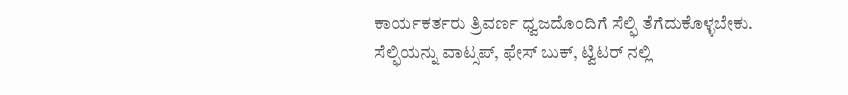ಕಾರ್ಯಕರ್ತರು ತ್ರಿವರ್ಣ ಧ್ವಜದೊಂದಿಗೆ ಸೆಲ್ಫಿ ತೆಗೆದುಕೊಳ್ಳಬೇಕು.
ಸೆಲ್ಫಿಯನ್ನು ವಾಟ್ಸಪ್, ಫೇಸ್ ಬುಕ್, ಟ್ವಿಟರ್ ನಲ್ಲಿ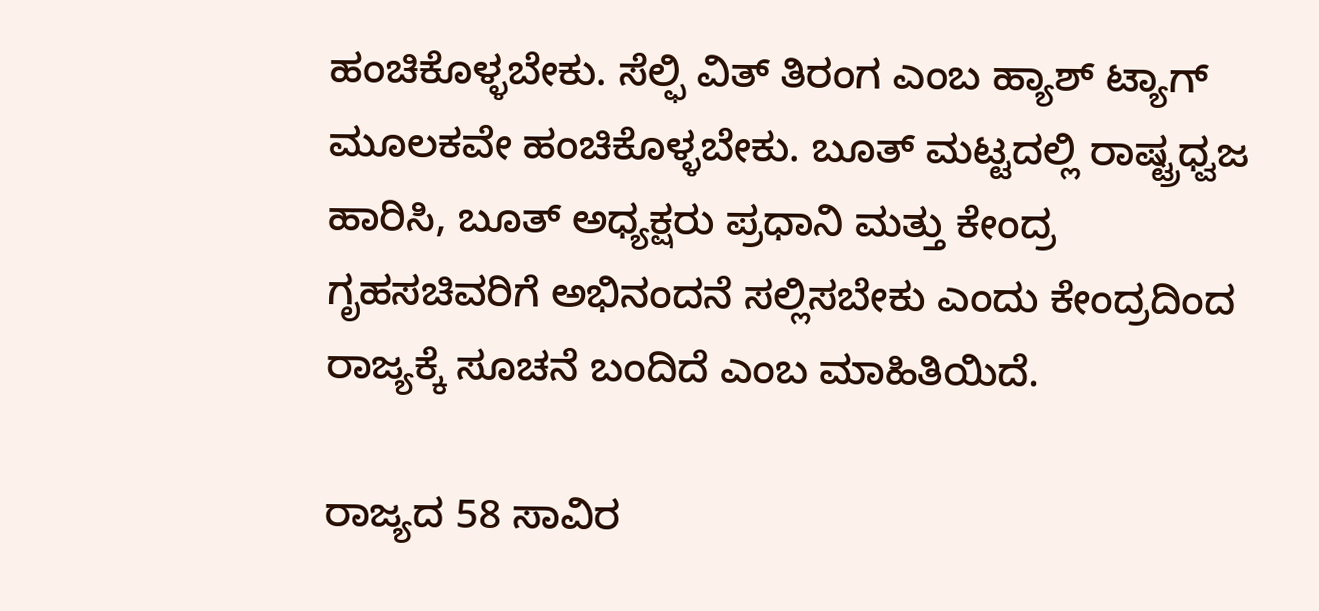ಹಂಚಿಕೊಳ್ಳಬೇಕು. ಸೆಲ್ಫಿ ವಿತ್ ತಿರಂಗ ಎಂಬ ಹ್ಯಾಶ್ ಟ್ಯಾಗ್ ಮೂಲಕವೇ ಹಂಚಿಕೊಳ್ಳಬೇಕು. ಬೂತ್ ಮಟ್ಟದಲ್ಲಿ ರಾಷ್ಟ್ರಧ್ವಜ ಹಾರಿಸಿ, ಬೂತ್ ಅಧ್ಯಕ್ಷರು ಪ್ರಧಾನಿ ಮತ್ತು ಕೇಂದ್ರ ಗೃಹಸಚಿವರಿಗೆ ಅಭಿನಂದನೆ ಸಲ್ಲಿಸಬೇಕು ಎಂದು ಕೇಂದ್ರದಿಂದ ರಾಜ್ಯಕ್ಕೆ ಸೂಚನೆ ಬಂದಿದೆ ಎಂಬ ಮಾಹಿತಿಯಿದೆ.

ರಾಜ್ಯದ 58 ಸಾವಿರ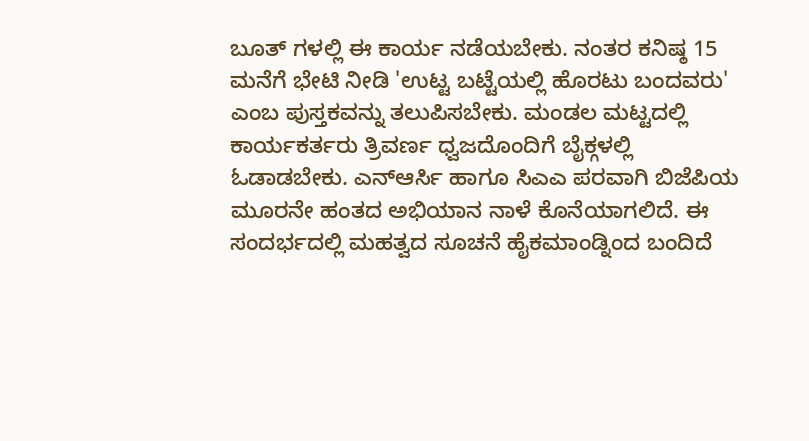ಬೂತ್ ಗಳಲ್ಲಿ ಈ ಕಾರ್ಯ ನಡೆಯಬೇಕು. ನಂತರ ಕನಿಷ್ಠ 15 ಮನೆಗೆ ಭೇಟಿ ನೀಡಿ 'ಉಟ್ಟ ಬಟ್ಟೆಯಲ್ಲಿ ಹೊರಟು ಬಂದವರು' ಎಂಬ ಪುಸ್ತಕವನ್ನು ತಲುಪಿಸಬೇಕು. ಮಂಡಲ ಮಟ್ಟದಲ್ಲಿ ಕಾರ್ಯಕರ್ತರು ತ್ರಿವರ್ಣ ಧ್ವಜದೊಂದಿಗೆ ಬೈಕ್ಗಳಲ್ಲಿ ಓಡಾಡಬೇಕು. ಎನ್ಆರ್ಸಿ ಹಾಗೂ ಸಿಎಎ ಪರವಾಗಿ ಬಿಜೆಪಿಯ ಮೂರನೇ ಹಂತದ ಅಭಿಯಾನ ನಾಳೆ ಕೊನೆಯಾಗಲಿದೆ. ಈ ಸಂದರ್ಭದಲ್ಲಿ ಮಹತ್ವದ ಸೂಚನೆ ಹೈಕಮಾಂಡ್ನಿಂದ ಬಂದಿದೆ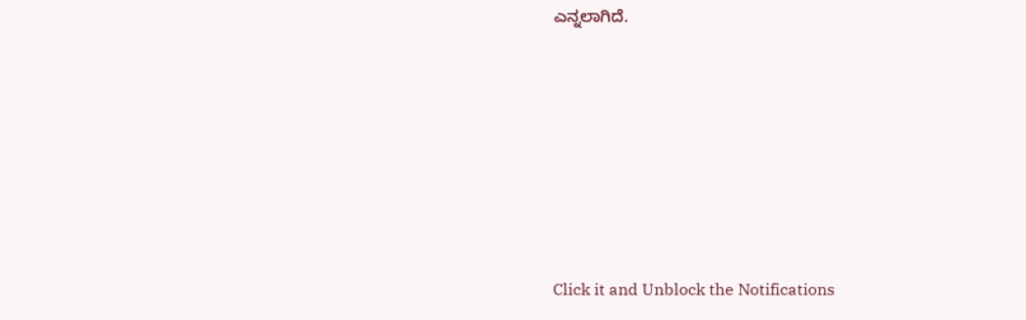ಎನ್ನಲಾಗಿದೆ.












Click it and Unblock the Notifications